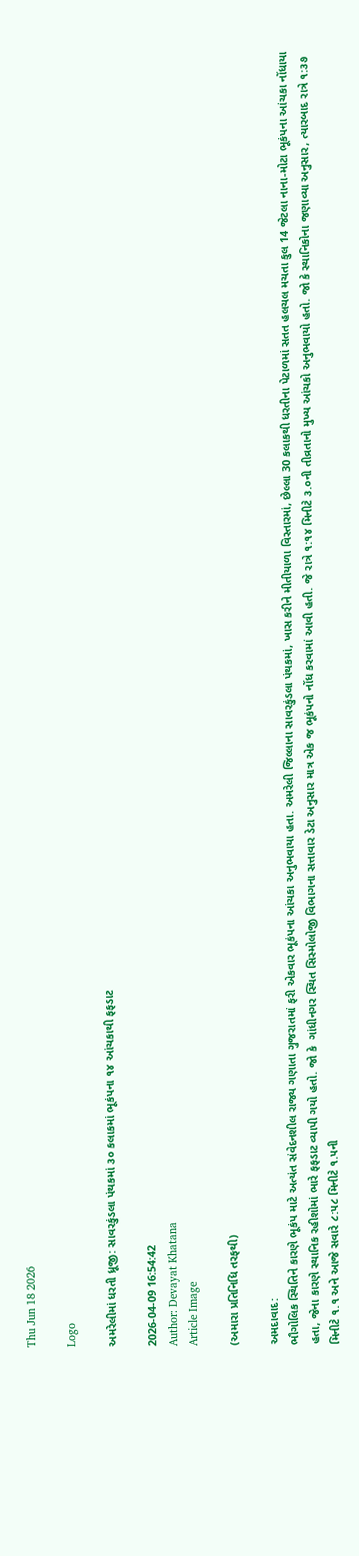Thu Jun 18 2026

Logo

અમરેલીમાં ધરતી ધ્રૂજી: સાવરકુંડલા પંથકમાં ૩૦ કલાકમાં ભૂકંપના ૧૪ આંચકાથી ફફડાટ

2026-04-09 16:54:42
Author: Devayat Khatana
Article Image

(અમારા પ્રતિનિધિ તરફથી)

અમદાવાદ:
ભૌગોલિક સ્થિતિને કારણે ભૂકંપ માટે અત્યંત સંવેદનશીલ રાજ્ય ગણાતા ગુજરાતમાં ફરી એકવાર ભૂકંપના આંચકા અનુભવાયા હતા. અમરેલી જિલ્લાના સાવરકુંડલા પંથકમાં, ખાસ કરીને મીતીયાળા વિસ્તારમાં, છેલ્લા 30 કલાકથી ધરતીના પેટાળમાં સતત હલચલ મચતા કુલ 14 જેટલા નાના-મોટા ભૂકંપના આંચકા નોંધાયા હતા, જેના કારણે સ્થાનિક રહીશોમાં ભારે ફફડાટ વ્યાપી ગયો હતો. જો કે  ગાંધીનગર સ્થિત સિસ્મોલોજી વિભાગના સત્તાવાર ડેટા અનુસાર માત્ર એક જ ભૂકંપનો નોંધ કરવામાં આવી હતી. જે રાત્રે ૧:૧૪ મિનીટે ૩.૦ની તીવ્રતાનો મુખ્ય આંચકો અનુભવાયો હતો. જો કે સ્થાનિકોના જણાવ્યા અનુસાર, ત્યારબાદ રાત્રે ૧:૩૭ મિનીટે ૧.૧ અને આજે સવારે ૮:૫૮ મિનીટે ૧.૫ની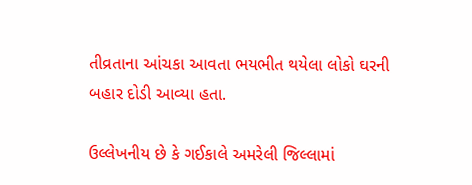તીવ્રતાના આંચકા આવતા ભયભીત થયેલા લોકો ઘરની બહાર દોડી આવ્યા હતા.

ઉલ્લેખનીય છે કે ગઈકાલે અમરેલી જિલ્લામાં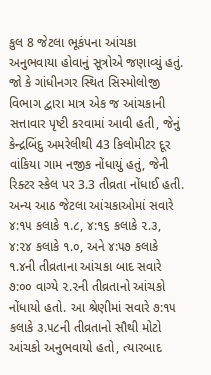કુલ 8 જેટલા ભૂકંપના આંચકા અનુભવાયા હોવાનું સૂત્રોએ જણાવ્યું હતું. જો કે ગાંધીનગર સ્થિત સિસ્મોલોજી વિભાગ દ્વારા માત્ર એક જ આંચકાની સત્તાવાર પૃષ્ટી કરવામાં આવી હતી, જેનું કેન્દ્રબિંદુ અમરેલીથી 43 કિલોમીટર દૂર વાંકિયા ગામ નજીક નોંધાયું હતું, જેની રિક્ટર સ્કેલ પર 3.3 તીવ્રતા નોંધાઈ હતી. અન્ય આઠ જેટલા આંચકાઓમાં સવારે ૪:૧૫ કલાકે ૧.૮, ૪:૧૬ કલાકે ૨.૩, ૪:૨૪ કલાકે ૧.૦, અને ૪:૫૭ કલાકે ૧.૪ની તીવ્રતાના આંચકા બાદ સવારે ૭:૦૦ વાગ્યે ૨.૨ની તીવ્રતાનો આંચકો નોંધાયો હતો. આ શ્રેણીમાં સવારે ૭:૧૫ કલાકે ૩.૫૮ની તીવ્રતાનો સૌથી મોટો આંચકો અનુભવાયો હતો, ત્યારબાદ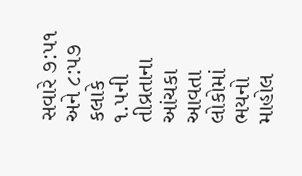સવારે ૭:૫૧ અને ૮:૫૭ કલાકે ૧.૫ની તીવ્રતાના આંચકા આવતા લોકોમાં ભયનો માહોલ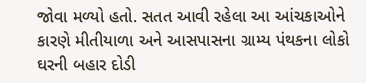જોવા મળ્યો હતો. સતત આવી રહેલા આ આંચકાઓને કારણે મીતીયાળા અને આસપાસના ગ્રામ્ય પંથકના લોકો ઘરની બહાર દોડી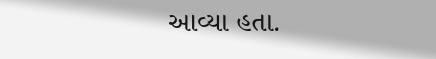આવ્યા હતા.